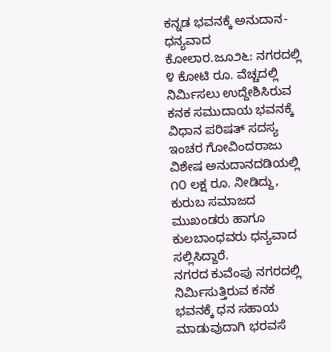ಕನ್ನಡ ಭವನಕ್ಕೆ ಅನುದಾನ-ಧನ್ಯವಾದ
ಕೋಲಾರ.ಜೂ೨೬: ನಗರದಲ್ಲಿ ೪ ಕೋಟಿ ರೂ. ವೆಚ್ಚದಲ್ಲಿ ನಿರ್ಮಿಸಲು ಉದ್ದೇಶಿಸಿರುವ ಕನಕ ಸಮುದಾಯ ಭವನಕ್ಕೆ ವಿಧಾನ ಪರಿಷತ್ ಸದಸ್ಯ ಇಂಚರ ಗೋವಿಂದರಾಜು ವಿಶೇಷ ಅನುದಾನದಡಿಯಲ್ಲಿ ೧೦ ಲಕ್ಷ ರೂ. ನೀಡಿದ್ದು, ಕುರುಬ ಸಮಾಜದ ಮುಖಂಡರು ಹಾಗೂ ಕುಲಬಾಂಧವರು ಧನ್ಯವಾದ ಸಲ್ಲಿಸಿದ್ದಾರೆ.
ನಗರದ ಕುವೆಂಪು ನಗರದಲ್ಲಿ ನಿರ್ಮಿಸುತ್ತಿರುವ ಕನಕ ಭವನಕ್ಕೆ ಧನ ಸಹಾಯ ಮಾಡುವುದಾಗಿ ಭರವಸೆ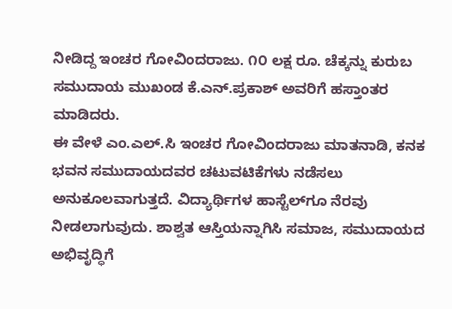ನೀಡಿದ್ದ ಇಂಚರ ಗೋವಿಂದರಾಜು. ೧೦ ಲಕ್ಷ ರೂ. ಚೆಕ್ಕನ್ನು ಕುರುಬ ಸಮುದಾಯ ಮುಖಂಡ ಕೆ.ಎನ್.ಪ್ರಕಾಶ್ ಅವರಿಗೆ ಹಸ್ತಾಂತರ ಮಾಡಿದರು.
ಈ ವೇಳೆ ಎಂ.ಎಲ್.ಸಿ ಇಂಚರ ಗೋವಿಂದರಾಜು ಮಾತನಾಡಿ, ಕನಕ ಭವನ ಸಮುದಾಯದವರ ಚಟುವಟಿಕೆಗಳು ನಡೆಸಲು ಅನುಕೂಲವಾಗುತ್ತದೆ. ವಿದ್ಯಾರ್ಥಿಗಳ ಹಾಸ್ಟೆಲ್‌ಗೂ ನೆರವು ನೀಡಲಾಗುವುದು. ಶಾಶ್ವತ ಆಸ್ತಿಯನ್ನಾಗಿಸಿ ಸಮಾಜ, ಸಮುದಾಯದ ಅಭಿವೃದ್ಧಿಗೆ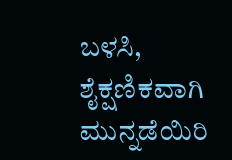ಬಳಸಿ, ಶೈಕ್ಷಣಿಕವಾಗಿ ಮುನ್ನಡೆಯಿರಿ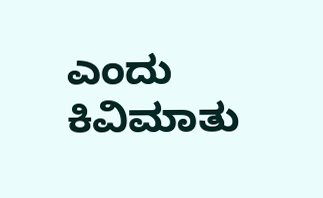ಎಂದು ಕಿವಿಮಾತು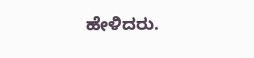ಹೇಳಿದರು.